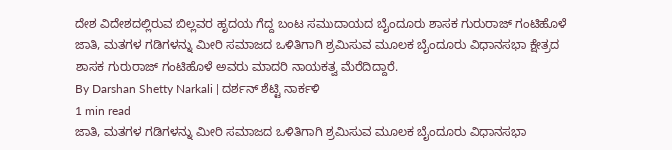ದೇಶ ವಿದೇಶದಲ್ಲಿರುವ ಬಿಲ್ಲವರ ಹೃದಯ ಗೆದ್ದ ಬಂಟ ಸಮುದಾಯದ ಬೈಂದೂರು ಶಾಸಕ ಗುರುರಾಜ್ ಗಂಟಿಹೊಳೆ
ಜಾತಿ, ಮತಗಳ ಗಡಿಗಳನ್ನು ಮೀರಿ ಸಮಾಜದ ಒಳಿತಿಗಾಗಿ ಶ್ರಮಿಸುವ ಮೂಲಕ ಬೈಂದೂರು ವಿಧಾನಸಭಾ ಕ್ಷೇತ್ರದ ಶಾಸಕ ಗುರುರಾಜ್ ಗಂಟಿಹೊಳೆ ಅವರು ಮಾದರಿ ನಾಯಕತ್ವ ಮೆರೆದಿದ್ದಾರೆ.
By Darshan Shetty Narkali | ದರ್ಶನ್ ಶೆಟ್ಟಿ ನಾರ್ಕಳಿ
1 min read
ಜಾತಿ, ಮತಗಳ ಗಡಿಗಳನ್ನು ಮೀರಿ ಸಮಾಜದ ಒಳಿತಿಗಾಗಿ ಶ್ರಮಿಸುವ ಮೂಲಕ ಬೈಂದೂರು ವಿಧಾನಸಭಾ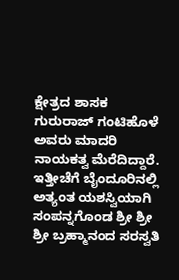ಕ್ಷೇತ್ರದ ಶಾಸಕ ಗುರುರಾಜ್ ಗಂಟಿಹೊಳೆ ಅವರು ಮಾದರಿ ನಾಯಕತ್ವ ಮೆರೆದಿದ್ದಾರೆ. ಇತ್ತೀಚೆಗೆ ಬೈಂದೂರಿನಲ್ಲಿ ಅತ್ಯಂತ ಯಶಸ್ವಿಯಾಗಿ ಸಂಪನ್ನಗೊಂಡ ಶ್ರೀ ಶ್ರೀ ಶ್ರೀ ಬ್ರಹ್ಮಾನಂದ ಸರಸ್ವತಿ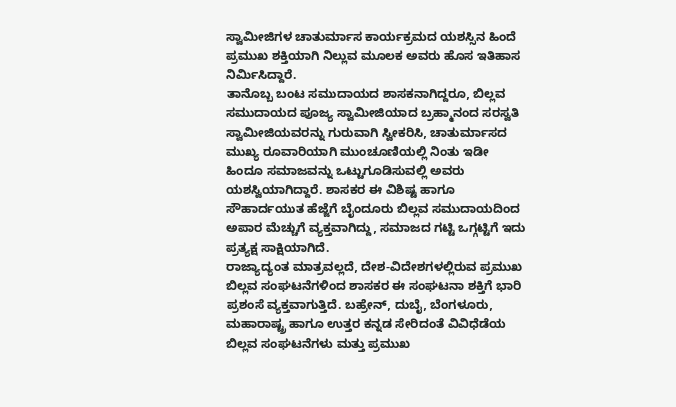ಸ್ವಾಮೀಜಿಗಳ ಚಾತುರ್ಮಾಸ ಕಾರ್ಯಕ್ರಮದ ಯಶಸ್ಸಿನ ಹಿಂದೆ ಪ್ರಮುಖ ಶಕ್ತಿಯಾಗಿ ನಿಲ್ಲುವ ಮೂಲಕ ಅವರು ಹೊಸ ಇತಿಹಾಸ ನಿರ್ಮಿಸಿದ್ದಾರೆ.
ತಾನೊಬ್ಬ ಬಂಟ ಸಮುದಾಯದ ಶಾಸಕನಾಗಿದ್ದರೂ, ಬಿಲ್ಲವ ಸಮುದಾಯದ ಪೂಜ್ಯ ಸ್ವಾಮೀಜಿಯಾದ ಬ್ರಹ್ಮಾನಂದ ಸರಸ್ವತಿ ಸ್ವಾಮೀಜಿಯವರನ್ನು ಗುರುವಾಗಿ ಸ್ವೀಕರಿಸಿ, ಚಾತುರ್ಮಾಸದ ಮುಖ್ಯ ರೂವಾರಿಯಾಗಿ ಮುಂಚೂಣಿಯಲ್ಲಿ ನಿಂತು ಇಡೀ ಹಿಂದೂ ಸಮಾಜವನ್ನು ಒಟ್ಟುಗೂಡಿಸುವಲ್ಲಿ ಅವರು ಯಶಸ್ವಿಯಾಗಿದ್ದಾರೆ. ಶಾಸಕರ ಈ ವಿಶಿಷ್ಟ ಹಾಗೂ ಸೌಹಾರ್ದಯುತ ಹೆಜ್ಜೆಗೆ ಬೈಂದೂರು ಬಿಲ್ಲವ ಸಮುದಾಯದಿಂದ ಅಪಾರ ಮೆಚ್ಚುಗೆ ವ್ಯಕ್ತವಾಗಿದ್ದು, ಸಮಾಜದ ಗಟ್ಟಿ ಒಗ್ಗಟ್ಟಿಗೆ ಇದು ಪ್ರತ್ಯಕ್ಷ ಸಾಕ್ಷಿಯಾಗಿದೆ.
ರಾಜ್ಯಾದ್ಯಂತ ಮಾತ್ರವಲ್ಲದೆ, ದೇಶ-ವಿದೇಶಗಳಲ್ಲಿರುವ ಪ್ರಮುಖ ಬಿಲ್ಲವ ಸಂಘಟನೆಗಳಿಂದ ಶಾಸಕರ ಈ ಸಂಘಟನಾ ಶಕ್ತಿಗೆ ಭಾರಿ ಪ್ರಶಂಸೆ ವ್ಯಕ್ತವಾಗುತ್ತಿದೆ. ಬಹ್ರೇನ್, ದುಬೈ, ಬೆಂಗಳೂರು, ಮಹಾರಾಷ್ಟ್ರ ಹಾಗೂ ಉತ್ತರ ಕನ್ನಡ ಸೇರಿದಂತೆ ವಿವಿಧೆಡೆಯ ಬಿಲ್ಲವ ಸಂಘಟನೆಗಳು ಮತ್ತು ಪ್ರಮುಖ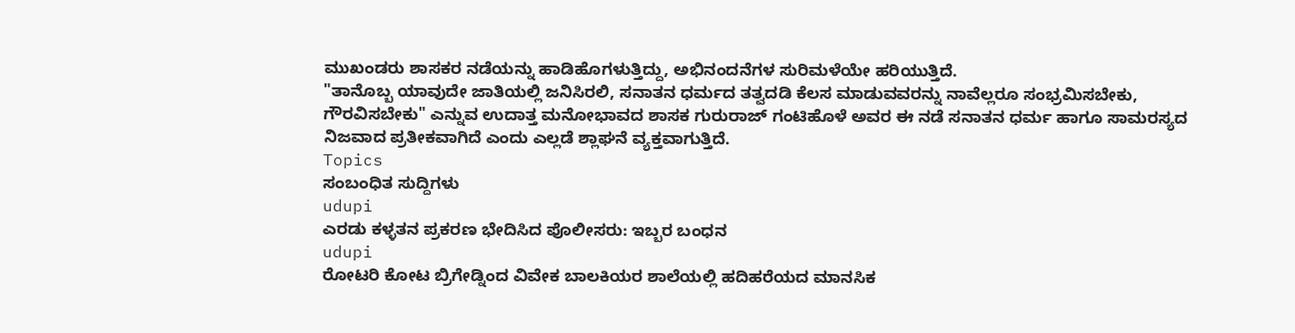ಮುಖಂಡರು ಶಾಸಕರ ನಡೆಯನ್ನು ಹಾಡಿಹೊಗಳುತ್ತಿದ್ದು, ಅಭಿನಂದನೆಗಳ ಸುರಿಮಳೆಯೇ ಹರಿಯುತ್ತಿದೆ.
"ತಾನೊಬ್ಬ ಯಾವುದೇ ಜಾತಿಯಲ್ಲಿ ಜನಿಸಿರಲಿ, ಸನಾತನ ಧರ್ಮದ ತತ್ವದಡಿ ಕೆಲಸ ಮಾಡುವವರನ್ನು ನಾವೆಲ್ಲರೂ ಸಂಭ್ರಮಿಸಬೇಕು, ಗೌರವಿಸಬೇಕು" ಎನ್ನುವ ಉದಾತ್ತ ಮನೋಭಾವದ ಶಾಸಕ ಗುರುರಾಜ್ ಗಂಟಿಹೊಳೆ ಅವರ ಈ ನಡೆ ಸನಾತನ ಧರ್ಮ ಹಾಗೂ ಸಾಮರಸ್ಯದ ನಿಜವಾದ ಪ್ರತೀಕವಾಗಿದೆ ಎಂದು ಎಲ್ಲಡೆ ಶ್ಲಾಘನೆ ವ್ಯಕ್ತವಾಗುತ್ತಿದೆ.
Topics
ಸಂಬಂಧಿತ ಸುದ್ದಿಗಳು
udupi
ಎರಡು ಕಳ್ಳತನ ಪ್ರಕರಣ ಭೇದಿಸಿದ ಪೊಲೀಸರು: ಇಬ್ಬರ ಬಂಧನ
udupi
ರೋಟರಿ ಕೋಟ ಬ್ರಿಗೇಡ್ನಿಂದ ವಿವೇಕ ಬಾಲಕಿಯರ ಶಾಲೆಯಲ್ಲಿ ಹದಿಹರೆಯದ ಮಾನಸಿಕ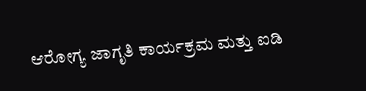ಆರೋಗ್ಯ ಜಾಗೃತಿ ಕಾರ್ಯಕ್ರಮ ಮತ್ತು ಐಡಿ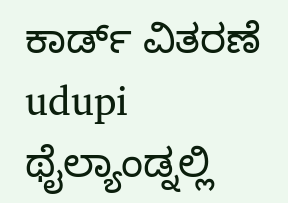ಕಾರ್ಡ್ ವಿತರಣೆ
udupi
ಥೈಲ್ಯಾಂಡ್ನಲ್ಲಿ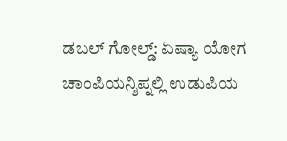ಡಬಲ್ ಗೋಲ್ಡ್: ಏಷ್ಯಾ ಯೋಗ ಚಾಂಪಿಯನ್ಶಿಪ್ನಲ್ಲಿ ಉಡುಪಿಯ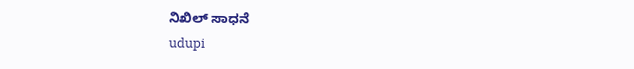ನಿಖಿಲ್ ಸಾಧನೆ
udupi